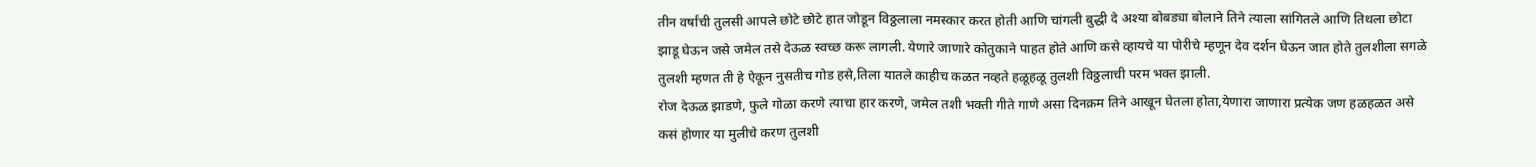तीन वर्षांची तुलसी आपले छोटे छोटे हात जोडून विठ्ठलाला नमस्कार करत होती आणि चांगली बुद्धी दे अश्या बोबड्या बोलाने तिने त्याला सांगितले आणि तिथला छोटा झाडू घेऊन जसे जमेल तसे देऊळ स्वच्छ करू लागली. येणारे जाणारे कोतुकाने पाहत होते आणि कसे व्हायचे या पोरीचे म्हणून देव दर्शन घेऊन जात होते तुलशीला सगळे तुलशी म्हणत ती हे ऐकून नुसतीच गोड हसे,तिला यातले काहीच कळत नव्हते हळूहळू तुलशी विठ्ठलाची परम भक्त झाली.
रोज देऊळ झाडणे, फुले गोळा करणे त्याचा हार करणे, जमेल तशी भक्ती गीते गाणे असा दिनक्रम तिने आखून घेतला होता,येणारा जाणारा प्रत्येक जण हळहळत असे कसं होणार या मुलीचे करण तुलशी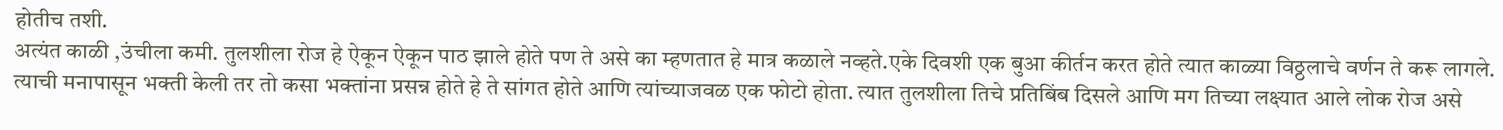होतीच तशी.
अत्यंत काळी ,उंचीला कमी. तुलशीला रोज हे ऐकून ऐकून पाठ झाले होते पण ते असे का म्हणतात हे मात्र कळाले नव्हते.एके दिवशी एक बुआ कीर्तन करत होते त्यात काळ्या विठ्ठलाचे वर्णन ते करू लागले. त्याची मनापासून भक्ती केली तर तो कसा भक्तांना प्रसन्न होते हे ते सांगत होते आणि त्यांच्याजवळ एक फोटो होता. त्यात तुलशीला तिचे प्रतिबिंब दिसले आणि मग तिच्या लक्ष्यात आले लोक रोज असे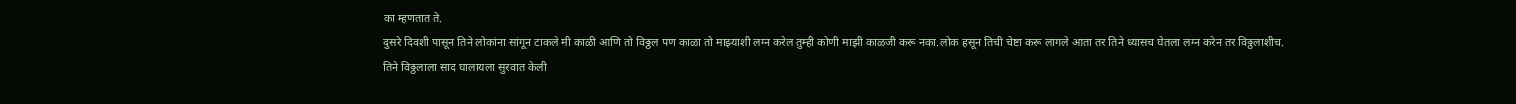का म्हणतात ते.
दुसरे दिवशी पासून तिने लोकांना सांगून टाकले मी काळी आणि तो विठ्ठल पण काळा तो माझ्याशी लग्न करेल तुम्ही कोणी माझी काळजी करू नका.लोक हसून तिची चेष्टा करू लागले आता तर तिने ध्यासच घेतला लग्न करेन तर विठ्ठलाशीच.
तिने विठ्ठलाला साद घालायला सुरवात केली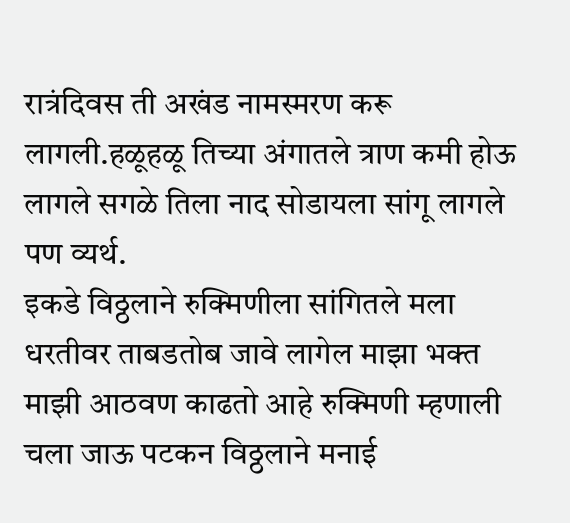रात्रंदिवस ती अखंड नामस्मरण करू लागली.हळूहळू तिच्या अंगातले त्राण कमी होऊ लागले सगळे तिला नाद सोडायला सांगू लागले पण व्यर्थ.
इकडे विठ्ठलाने रुक्मिणीला सांगितले मला धरतीवर ताबडतोब जावे लागेल माझा भक्त माझी आठवण काढतो आहे रुक्मिणी म्हणाली चला जाऊ पटकन विठ्ठलाने मनाई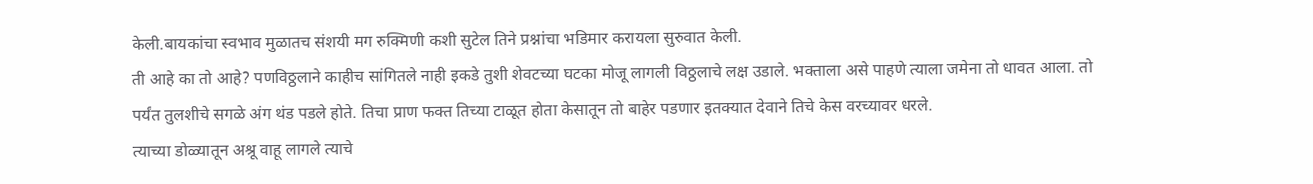केली.बायकांचा स्वभाव मुळातच संशयी मग रुक्मिणी कशी सुटेल तिने प्रश्नांचा भडिमार करायला सुरुवात केली.
ती आहे का तो आहे? पणविठ्ठलाने काहीच सांगितले नाही इकडे तुशी शेवटच्या घटका मोजू लागली विठ्ठलाचे लक्ष उडाले. भक्ताला असे पाहणे त्याला जमेना तो धावत आला. तो पर्यंत तुलशीचे सगळे अंग थंड पडले होते. तिचा प्राण फक्त तिच्या टाळूत होता केसातून तो बाहेर पडणार इतक्यात देवाने तिचे केस वरच्यावर धरले.
त्याच्या डोळ्यातून अश्रू वाहू लागले त्याचे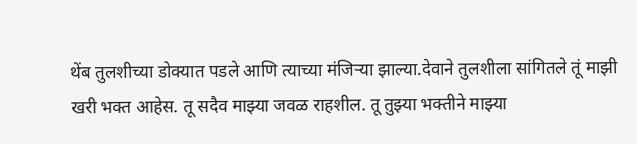थेंब तुलशीच्या डोक्यात पडले आणि त्याच्या मंजिऱ्या झाल्या.देवाने तुलशीला सांगितले तूं माझी खरी भक्त आहेस. तू सदैव माझ्या जवळ राहशील. तू तुझ्या भक्तीने माझ्या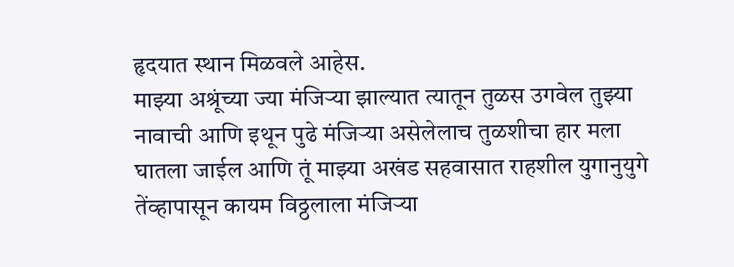हृदयात स्थान मिळवले आहेस.
माझ्या अश्रूंच्या ज्या मंजिऱ्या झाल्यात त्यातून तुळस उगवेल तुझ्या नावाची आणि इथून पुढे मंजिऱ्या असेलेलाच तुळशीचा हार मला घातला जाईल आणि तूं माझ्या अखंड सहवासात राहशील युगानुयुगे तेंव्हापासून कायम विठ्ठलाला मंजिऱ्या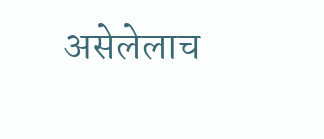असेलेलाच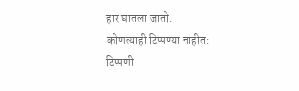हार घातला जातो.
कोणत्याही टिप्पण्या नाहीत:
टिप्पणी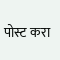पोस्ट करा